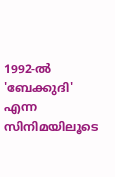1992-ൽ 'ബേക്കുദി' എന്ന സിനിമയിലൂടെ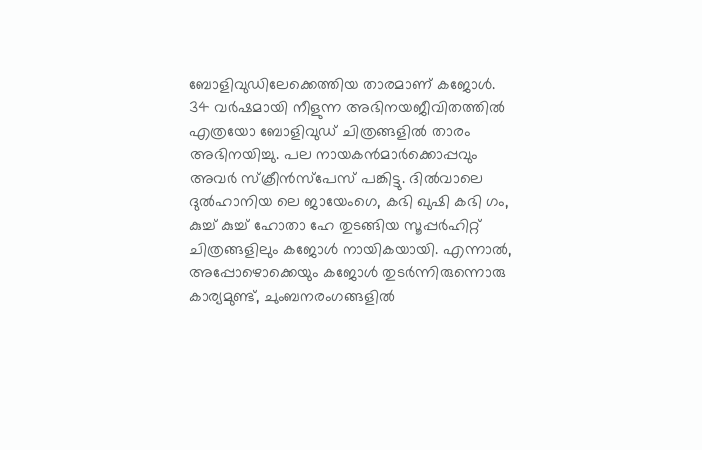ബോളിവുഡിലേക്കെത്തിയ താരമാണ് കജോൾ. 34 വർഷമായി നീളുന്ന അഭിനയജീവിതത്തിൽ എത്രയോ ബോളിവുഡ് ചിത്രങ്ങളിൽ താരം അഭിനയിച്ചു. പല നായകൻമാർക്കൊപ്പവും അവർ സ്‌ക്രീൻസ്‌പേസ് പങ്കിട്ടു. ദിൽവാലെ ദുൽഹാനിയ ലെ ജായേംഗെ, കഭി ഖുഷി കഭി ഗം, കുച്ച് കുച്ച് ഹോതാ ഹേ തുടങ്ങിയ സൂപ്പർഹിറ്റ് ചിത്രങ്ങളിലും കജോൾ നായികയായി. എന്നാൽ, അപ്പോഴൊക്കെയും കജോൾ തുടർന്നിരുന്നൊരു കാര്യമുണ്ട്, ചുംബനരംഗങ്ങളിൽ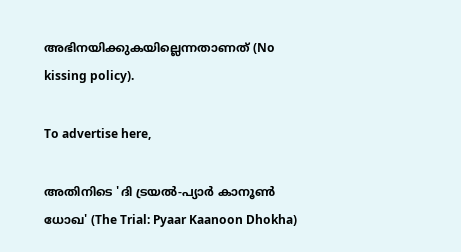അഭിനയിക്കുകയില്ലെന്നതാണത് (No kissing policy).

To advertise here,

അതിനിടെ 'ദി ട്രയൽ-പ്യാർ കാനൂൺ ധോഖ' (The Trial: Pyaar Kaanoon Dhokha)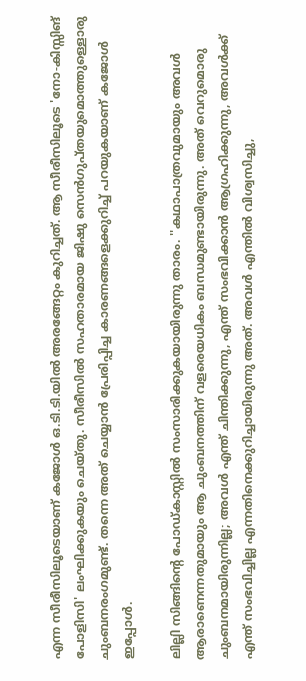എന്ന സീരീസിലൂടെയാണ് കജോൾ ഒ.ടി.ടി.യിൽ അരങ്ങേറ്റം കുറിച്ചത്. ആ സീരീസിലൂടെ 'നോ-കിസ്സിങ് പോളിസി' ലംഘിക്കുകയും ചെയ്തു. സീരീസിൽ സഹതാരമായ ജിഷു സെൻഗുപ്തയുമൊത്തുള്ളൊരു ചുംബനരംഗമുണ്ട്. തന്നെ അത് ചെയ്യാൻ പ്രേരിപ്പിച്ച കാരണങ്ങളെക്കുറിച്ച് പറയുകയാണ് കജോൾ ഇപ്പോൾ.

ലില്ലി സിങ്ങിന്റെ പോഡ്കാസ്റ്റിൽ സംസാരിക്കുകയായിരുന്നു താരം. ''കഥാപാത്രവുമായും അവൾ ആരാണെന്നതുമായും ആ ചുംബനത്തിന് വളരെയധികം ബന്ധമുണ്ടായിരുന്നു. അത് വെറുമൊരു ചുംബനമായിരുന്നില്ല; അവൾ എന്ത് ചിന്തിക്കുന്നു, എന്ത് സംഭവിക്കാൻ ആഗ്രഹിക്കുന്നു, അവൾക്ക് എന്ത് സംഭവിച്ചില്ല എന്നതിനെക്കുറിച്ചായിരുന്നു അത്. അവൾ എന്തിൽ വിശ്വസിച്ചു,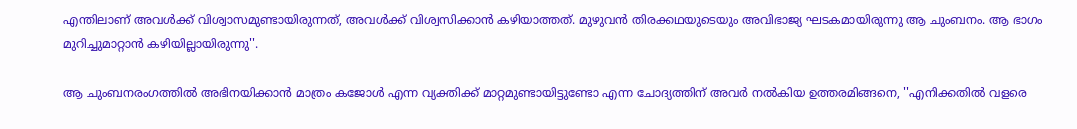എന്തിലാണ് അവൾക്ക് വിശ്വാസമുണ്ടായിരുന്നത്, അവൾക്ക് വിശ്വസിക്കാൻ കഴിയാത്തത്. മുഴുവൻ തിരക്കഥയുടെയും അവിഭാജ്യ ഘടകമായിരുന്നു ആ ചുംബനം. ആ ഭാഗം മുറിച്ചുമാറ്റാൻ കഴിയില്ലായിരുന്നു''.

ആ ചുംബനരംഗത്തിൽ അഭിനയിക്കാൻ മാത്രം കജോൾ എന്ന വ്യക്തിക്ക് മാറ്റമുണ്ടായിട്ടുണ്ടോ എന്ന ചോദ്യത്തിന് അവർ നൽകിയ ഉത്തരമിങ്ങനെ, ''എനിക്കതിൽ വളരെ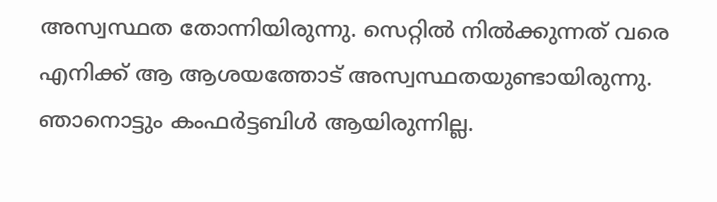അസ്വസ്ഥത തോന്നിയിരുന്നു. സെറ്റിൽ നിൽക്കുന്നത് വരെ എനിക്ക് ആ ആശയത്തോട് അസ്വസ്ഥതയുണ്ടായിരുന്നു. ഞാനൊട്ടും കംഫർട്ടബിൾ ആയിരുന്നില്ല.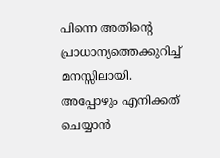പിന്നെ അതിന്റെ പ്രാധാന്യത്തെക്കുറിച്ച് മനസ്സിലായി. അപ്പോഴും എനിക്കത് ചെയ്യാൻ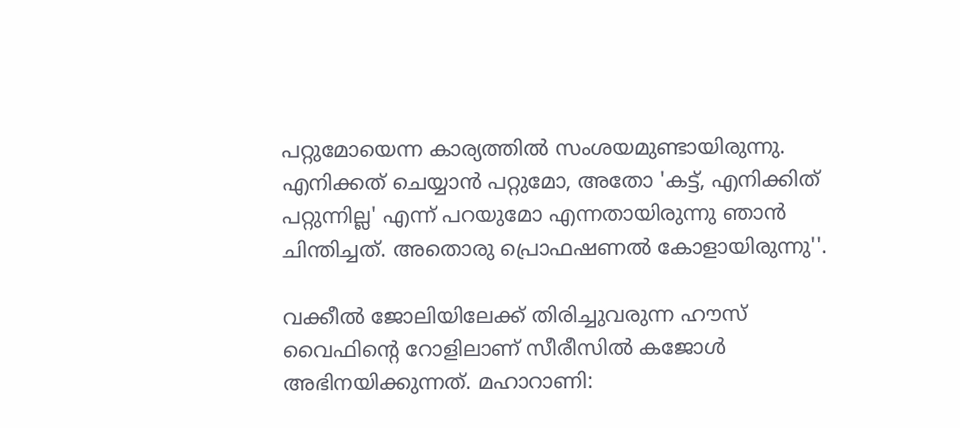പറ്റുമോയെന്ന കാര്യത്തിൽ സംശയമുണ്ടായിരുന്നു. എനിക്കത് ചെയ്യാൻ പറ്റുമോ, അതോ 'കട്ട്, എനിക്കിത് പറ്റുന്നില്ല' എന്ന് പറയുമോ എന്നതായിരുന്നു ഞാൻ ചിന്തിച്ചത്. അതൊരു പ്രൊഫഷണൽ കോളായിരുന്നു''.

വക്കീൽ ജോലിയിലേക്ക് തിരിച്ചുവരുന്ന ഹൗസ് വൈഫിന്റെ റോളിലാണ് സീരീസിൽ കജോൾ അഭിനയിക്കുന്നത്. മഹാറാണി: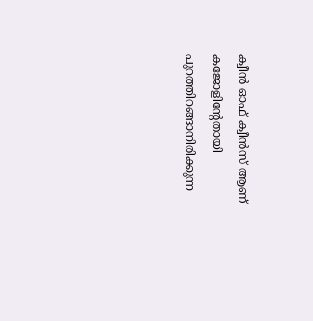ക്വീൻ ഓഫ് ക്വീൻസ് ആണ് കജോളിന്റേതായി പുറത്തിറങ്ങാനിരിക്കുന്ന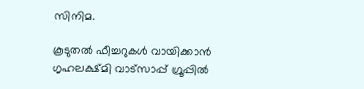സിനിമ.

കൂടുതൽ ഫീച്ചറുകൾ വായിക്കാൻ ഗൃഹലക്ഷ്മി വാട്സാപ്പ് ഗ്രൂപ്പിൽ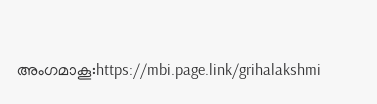അംഗമാകൂ:https://mbi.page.link/grihalakshmi